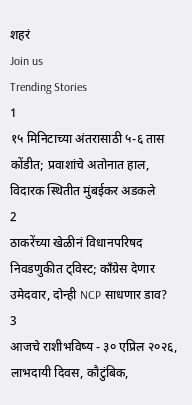शहरं
Join us
Trending Stories
1
१५ मिनिटाच्या अंतरासाठी ५-६ तास कोंडीत; प्रवाशांचे अतोनात हाल, विदारक स्थितीत मुंबईकर अडकले
2
ठाकरेंच्या खेळीनं विधानपरिषद निवडणुकीत ट्विस्ट; काँग्रेस देणार उमेदवार, दोन्ही NCP साधणार डाव?
3
आजचे राशीभविष्य - ३० एप्रिल २०२६, लाभदायी दिवस, कौटुंबिक,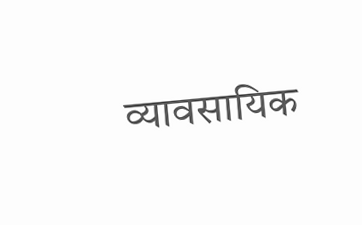व्यावसायिक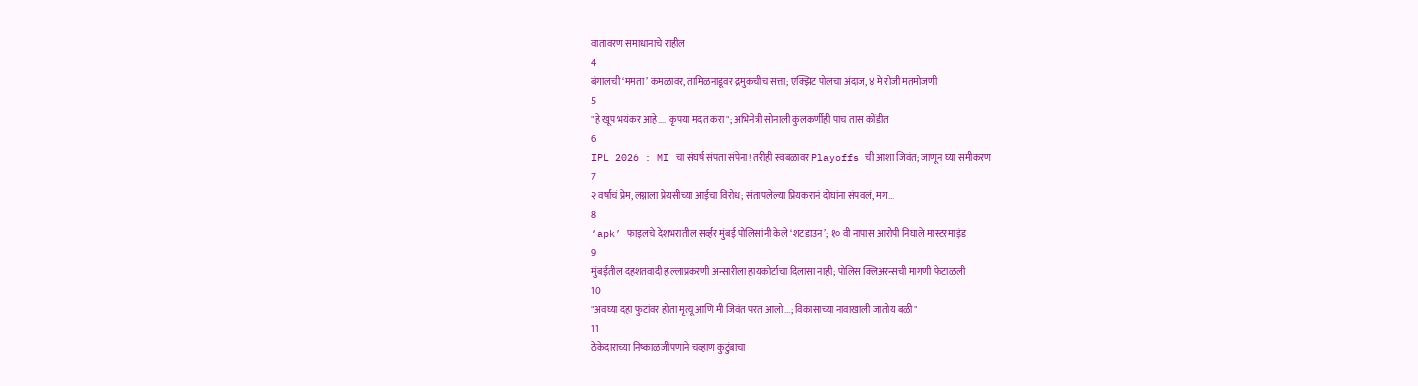वातावरण समाधानाचे राहील
4
बंगालची ‘ममता’ कमळावर, तामिळनाडूवर द्रमुकचीच सत्ता; एक्झिट पोलचा अंदाज, ४ मे रोजी मतमोजणी
5
"हे खूप भयंकर आहे.... कृपया मदत करा"; अभिनेत्री सोनाली कुलकर्णीही पाच तास कोंडीत
6
IPL 2026 : MI चा संघर्ष संपता संपेना! तरीही स्वबळावर Playoffs ची आशा जिवंत; जाणून घ्या समीकरण
7
२ वर्षांचं प्रेम, लग्नाला प्रेयसीच्या आईचा विरोध; संतापलेल्या प्रियकरानं दोघांना संपवलं, मग...
8
‘apk’ फाइलचे देशभरातील सर्व्हर मुंबई पोलिसांनी केले ‘शटडाउन’; १० वी नापास आरोपी निघाले मास्टरमाइंड
9
मुंबईतील दहशतवादी हल्लाप्रकरणी अन्सारीला हायकोर्टाचा दिलासा नाही; पोलिस क्लिअरन्सची मागणी फेटाळली
10
"अवघ्या दहा फुटांवर होता मृत्यू आणि मी जिवंत परत आलो...; विकासाच्या नावाखाली जातोय बळी"
11
ठेकेदाराच्या निष्काळजीपणाने चव्हाण कुटुंबाचा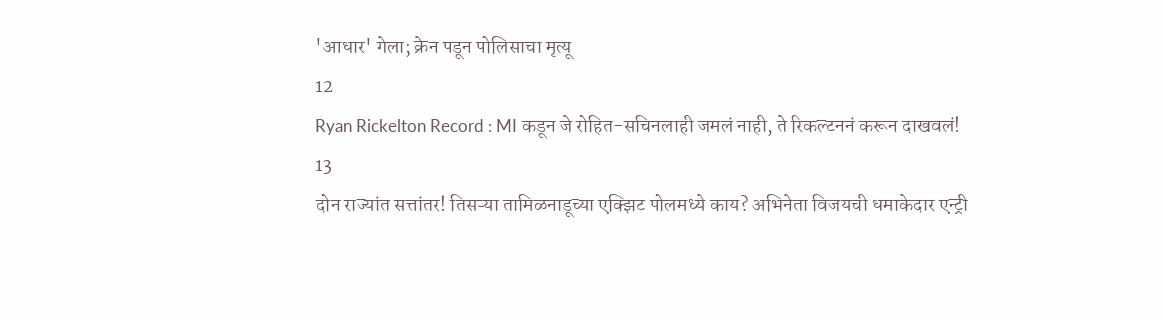'आधार' गेला; क्रेन पडून पोलिसाचा मृत्यू
12
Ryan Rickelton Record : MI कडून जे रोहित-सचिनलाही जमलं नाही, ते रिकल्टननं करून दाखवलं!
13
दोन राज्यांत सत्तांतर! तिसऱ्या तामिळनाडूच्या एक्झिट पोलमध्ये काय? अभिनेता विजयची धमाकेदार एन्ट्री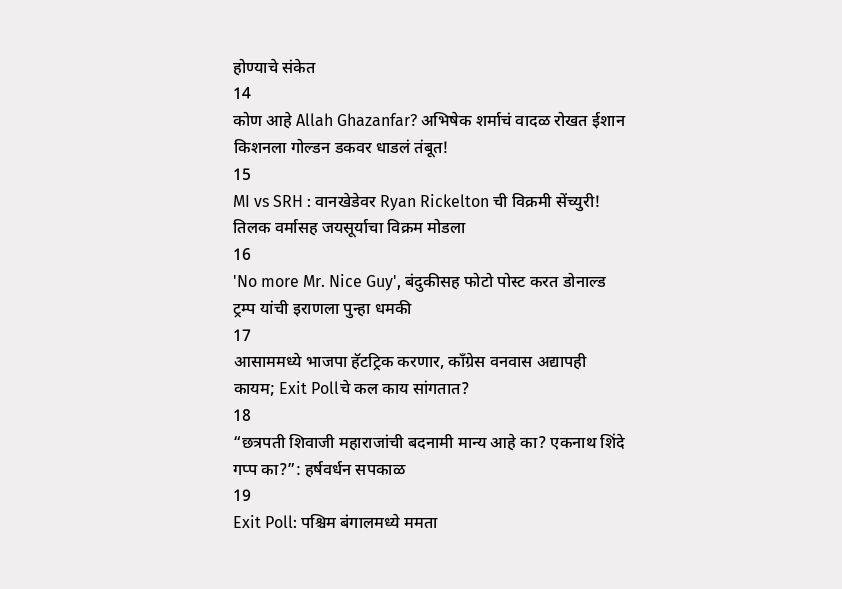होण्याचे संकेत
14
कोण आहे Allah Ghazanfar? अभिषेक शर्माचं वादळ रोखत ईशान किशनला गोल्डन डकवर धाडलं तंबूत!
15
MI vs SRH : वानखेडेवर Ryan Rickelton ची विक्रमी सेंच्युरी! तिलक वर्मासह जयसूर्याचा विक्रम मोडला
16
'No more Mr. Nice Guy', बंदुकीसह फोटो पोस्ट करत डोनाल्ड ट्रम्प यांची इराणला पुन्हा धमकी
17
आसाममध्ये भाजपा हॅटट्रिक करणार, काँग्रेस वनवास अद्यापही कायम; Exit Pollचे कल काय सांगतात?
18
“छत्रपती शिवाजी महाराजांची बदनामी मान्य आहे का? एकनाथ शिंदे गप्प का?”: हर्षवर्धन सपकाळ
19
Exit Poll: पश्चिम बंगालमध्ये ममता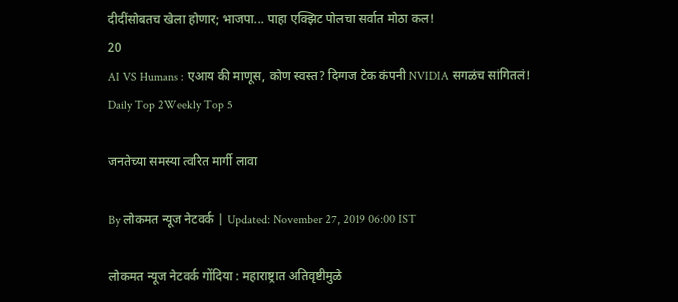दीदींसोबतच खेला होणार; भाजपा... पाहा एक्झिट पोलचा सर्वात मोठा कल!
20
AI VS Humans : एआय की माणूस, कोण स्वस्त? दिग्गज टेक कंपनी NVIDIA सगळंच सांगितलं!
Daily Top 2Weekly Top 5

जनतेच्या समस्या त्वरित मार्गी लावा

By लोकमत न्यूज नेटवर्क | Updated: November 27, 2019 06:00 IST

लोकमत न्यूज नेटवर्क गोंदिया : महाराष्ट्रात अतिवृष्टीमुळे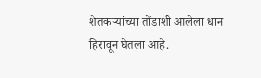शेतकऱ्यांच्या तोंडाशी आलेला धान हिरावून घेतला आहे.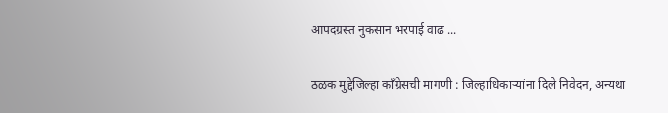आपदग्रस्त नुकसान भरपाई वाढ ...

ठळक मुद्देजिल्हा काँग्रेसची मागणी : जिल्हाधिकाऱ्यांना दिले निवेदन, अन्यथा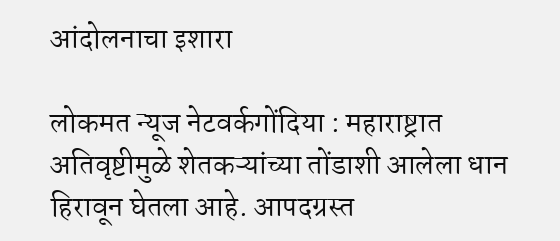आंदोलनाचा इशारा

लोकमत न्यूज नेटवर्कगोंदिया : महाराष्ट्रात अतिवृष्टीमुळे शेतकऱ्यांच्या तोंडाशी आलेला धान हिरावून घेतला आहे. आपदग्रस्त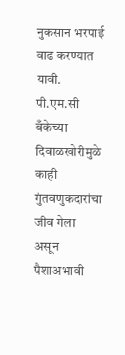नुकसान भरपाई वाढ करण्यात यावी. पी.एम.सी बँकेच्या दिवाळखोरीमुळे काही गुंतवणुकदारांचा जीव गेला असून पैशाअभावी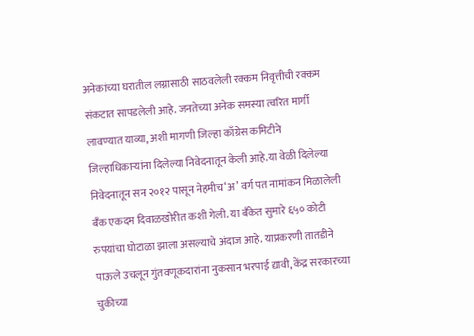अनेकांच्या घरातील लग्नासाठी साठवलेली रक्कम निवृत्तीची रक्कम संकटात सापडलेली आहे. जनतेच्या अनेक समस्या त्वरित मार्गी लावण्यात याव्या, अशी मागणी जिल्हा काँग्रेस कमिटीने जिल्हाधिकाऱ्यांना दिलेल्या निवेदनातून केली आहे.या वेळी दिलेल्या निवेदनातून सन २०१२ पासून नेहमीच‘अ’ वर्ग पत नामांकन मिळालेली बँक एकदम दिवाळखोरीत कशी गेली. या बँकेत सुमारे ६५० कोटी रुपयांचा घोटाळा झाला असल्याचे अंदाज आहे. याप्रकरणी तातडीने पाऊले उचलून गुंतवणूकदारांना नुकसान भरपाई द्यावी, केंद्र सरकारच्या चुकीच्या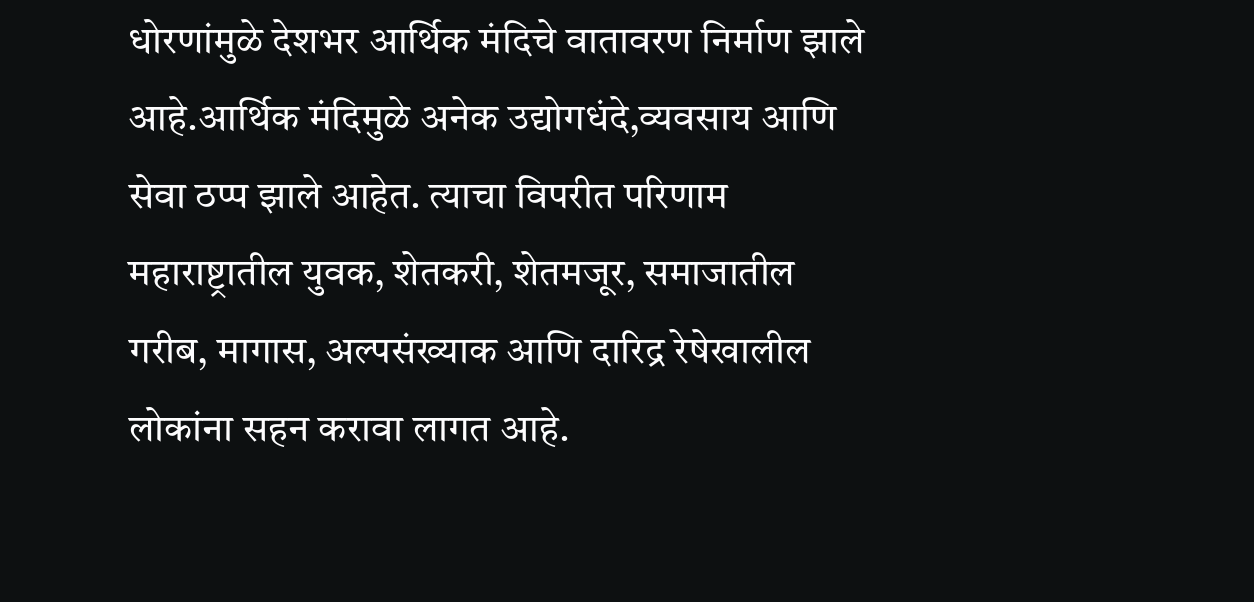धोरणांमुळे देशभर आर्थिक मंदिचे वातावरण निर्माण झाले आहे.आर्थिक मंदिमुळे अनेक उद्योगधंदे,व्यवसाय आणि सेवा ठप्प झाले आहेत. त्याचा विपरीत परिणाम महाराष्ट्रातील युवक, शेतकरी, शेतमजूर, समाजातील गरीब, मागास, अल्पसंख्याक आणि दारिद्र रेषेखालील लोकांना सहन करावा लागत आहे.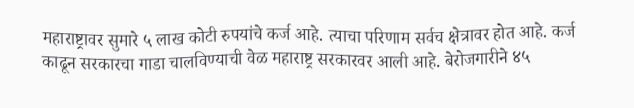महाराष्ट्रावर सुमारे ५ लाख कोटी रुपयांचे कर्ज आहे. त्याचा परिणाम सर्वच क्षेत्रावर होत आहे. कर्ज काढून सरकारचा गाडा चालविण्याची वेळ महाराष्ट्र सरकारवर आली आहे. बेरोजगारीने ४५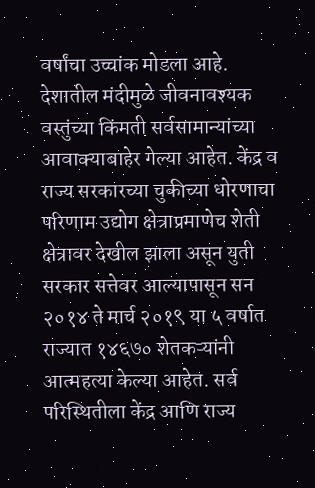वर्षांचा उच्चांक मोडला आहे. देशातील मंदीमुळे जीवनावश्यक वस्तुंच्या किंमती सर्वसामान्यांच्या आवाक्याबाहेर गेल्या आहेत. केंद्र व राज्य सरकारच्या चुकीच्या धोरणाचा परिणाम उद्योग क्षेत्राप्रमाणेच शेती क्षेत्रावर देखील झाला असून युती सरकार सत्तेवर आल्यापासून सन २०१४ ते मार्च २०१९ या ५ वर्षात राज्यात १४६७० शेतकऱ्यांनी आत्महत्या केल्या आहेत. सर्व परिस्थितीला केंद्र आणि राज्य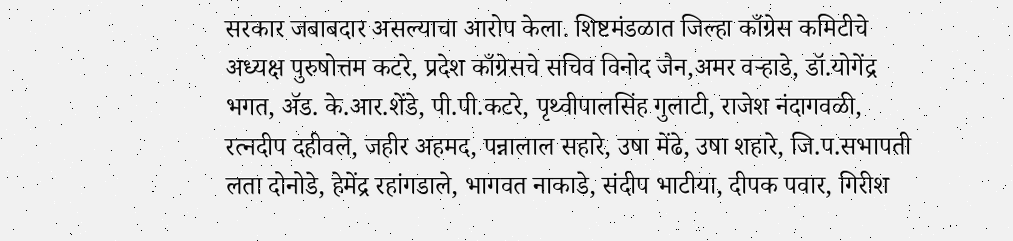सरकार जबाबदार असल्याचा आरोप केला. शिष्टमंडळात जिल्हा काँग्रेस कमिटीचे अध्यक्ष पुरुषोत्तम कटरे, प्रदेश काँग्रेसचे सचिव विनोद जैन,अमर वऱ्हाडे, डॉ.योगेंद्र भगत, अ‍ॅड. के.आर.शेंडे, पी.पी.कटरे, पृथ्वीपालसिंह गुलाटी, राजेश नंदागवळी, रत्नदीप दहीवले, जहीर अहमद, पन्नालाल सहारे, उषा मेंढे, उषा शहारे, जि.प.सभापती लता दोनोडे, हेमेंद्र रहांगडाले, भागवत नाकाडे, संदीप भाटीया, दीपक पवार, गिरीश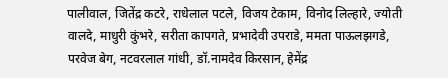पालीवाल, जितेंद्र कटरे, राधेलाल पटले, विजय टेकाम, विनोद लिल्हारे, ज्योती वालदे, माधुरी कुंभरे, सरीता कापगते, प्रभादेवी उपराडे, ममता पाऊलझगडे, परवेज बेग, नटवरलाल गांधी, डॉ.नामदेव किरसान, हेमेंद्र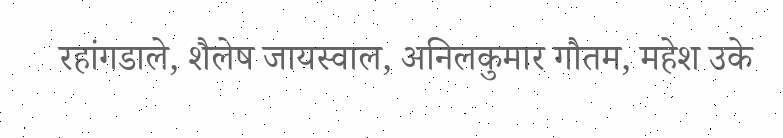रहांगडाले, शैलेष जायस्वाल, अनिलकुमार गौतम, महेश उके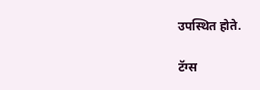उपस्थित होते.

टॅग्स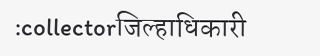:collectorजिल्हाधिकारी